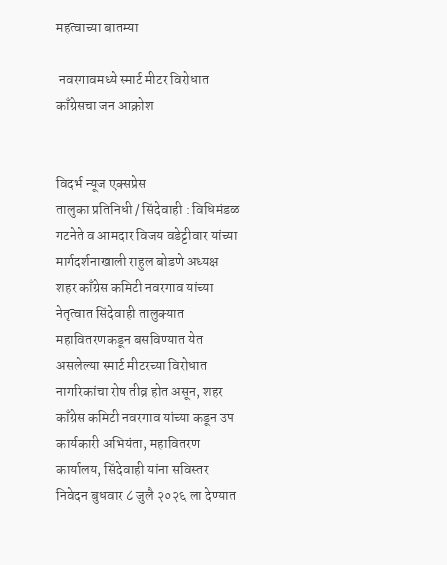महत्वाच्या बातम्या

 नवरगावमध्ये स्मार्ट मीटर विरोधात काँग्रेसचा जन आक्रोश


विदर्भ न्यूज एक्सप्रेस
तालुका प्रतिनिधी / सिंदेवाही : विधिमंडळ गटनेते व आमदार विजय वडेट्टीवार यांच्या मार्गदर्शनाखाली राहुल बोडणे अध्यक्ष शहर काँग्रेस कमिटी नवरगाव यांच्या नेतृत्वात सिंदेवाही तालुक्यात महावितरणकडून बसविण्यात येत असलेल्या स्मार्ट मीटरच्या विरोधात नागरिकांचा रोष तीव्र होत असून, शहर काँग्रेस कमिटी नवरगाव यांच्या कडून उप कार्यकारी अभियंता, महावितरण कार्यालय, सिंदेवाही यांना सविस्तर निवेदन बुधवार ८ जुलै २०२६ ला देण्यात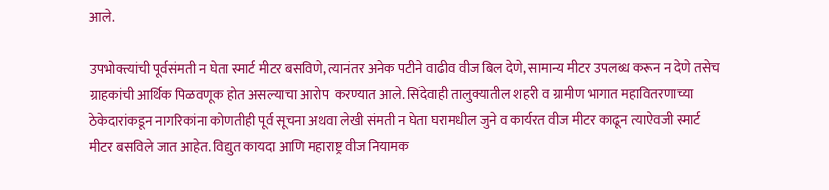आले.

उपभोक्त्यांची पूर्वसंमती न घेता स्मार्ट मीटर बसविणे, त्यानंतर अनेक पटीने वाढीव वीज बिल देणे, सामान्य मीटर उपलब्ध करून न देणे तसेच ग्राहकांची आर्थिक पिळवणूक होत असल्याचा आरोप  करण्यात आले. सिंदेवाही तालुक्यातील शहरी व ग्रामीण भागात महावितरणाच्या ठेकेदारांकडून नागरिकांना कोणतीही पूर्व सूचना अथवा लेखी संमती न घेता घरामधील जुने व कार्यरत वीज मीटर काढून त्याऐवजी स्मार्ट मीटर बसविले जात आहेत. विद्युत कायदा आणि महाराष्ट्र वीज नियामक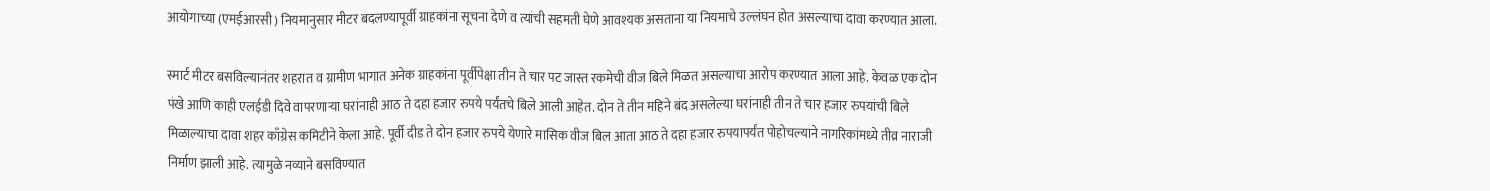आयोगाच्या (एमईआरसी) नियमानुसार मीटर बदलण्यापूर्वी ग्राहकांना सूचना देणे व त्यांची सहमती घेणे आवश्यक असताना या नियमाचे उल्लंघन होत असल्याचा दावा करण्यात आला.

स्मार्ट मीटर बसविल्यानंतर शहरात व ग्रामीण भागात अनेक ग्राहकांना पूर्वीपेक्षा तीन ते चार पट जास्त रकमेची वीज बिले मिळत असल्याचा आरोप करण्यात आला आहे. केवळ एक दोन पंखे आणि काही एलईडी दिवे वापरणाऱ्या घरांनाही आठ ते दहा हजार रुपये पर्यंतचे बिले आली आहेत. दोन ते तीन महिने बंद असलेल्या घरांनाही तीन ते चार हजार रुपयांची बिले मिळाल्याचा दावा शहर काँग्रेस कमिटीने केला आहे. पूर्वी दीड ते दोन हजार रुपये येणारे मासिक वीज बिल आता आठ ते दहा हजार रुपयापर्यंत पोहोचल्याने नागरिकांमध्ये तीव्र नाराजी निर्माण झाली आहे. त्यामुळे नव्याने बसविण्यात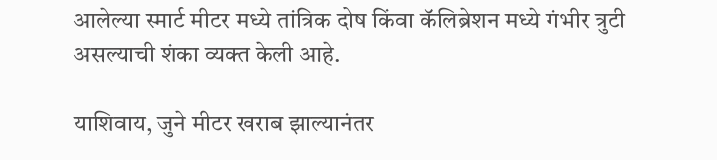आलेल्या स्मार्ट मीटर मध्ये तांत्रिक दोष किंवा कॅलिब्रेशन मध्ये गंभीर त्रुटी असल्याची शंका व्यक्त केली आहे.

याशिवाय, जुने मीटर खराब झाल्यानंतर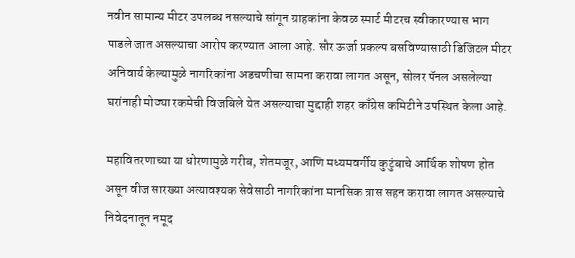नवीन सामान्य मीटर उपलब्ध नसल्याचे सांगून ग्राहकांना केवळ स्मार्ट मीटरच स्वीकारण्यास भाग पाडले जात असल्याचा आरोप करण्यात आला आहे. सौर ऊर्जा प्रकल्प बसविण्यासाठी डिजिटल मीटर अनिवार्य केल्यामुळे नागरिकांना अडचणीचा सामना करावा लागत असून, सोलर पॅनल असलेल्या घरांनाही मोठ्या रकमेची विजबिले येत असल्याचा मुद्दाही शहर काँग्रेस कमिटीने उपस्थित केला आहे.

महावितरणाच्या या धोरणामुळे गरीब, शेतमजूर, आणि मध्यमवर्गीय कुटुंबाचे आर्थिक शोषण होत असून वीज सारख्या अत्यावश्यक सेवेसाठी नागरिकांना मानसिक त्रास सहन करावा लागत असल्याचे निवेदनातून नमूद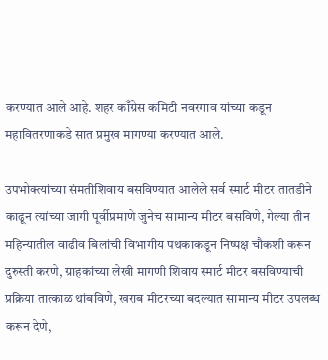करण्यात आले आहे. शहर काँग्रेस कमिटी नवरगाव यांच्या कडून महावितरणाकडे सात प्रमुख मागण्या करण्यात आले.

उपभोक्त्यांच्या संमतीशिवाय बसविण्यात आलेले सर्व स्मार्ट मीटर तातडीने काढून त्यांच्या जागी पूर्वीप्रमाणे जुनेच सामान्य मीटर बसविणे, गेल्या तीन महिन्यातील वाढीव बिलांची विभागीय पथकाकडून निष्पक्ष चौकशी करून दुरुस्ती करणे, ग्राहकांच्या लेखी मागणी शिवाय स्मार्ट मीटर बसविण्याची प्रक्रिया तात्काळ थांबविणे, खराब मीटरच्या बदल्यात सामान्य मीटर उपलब्ध करून देणे,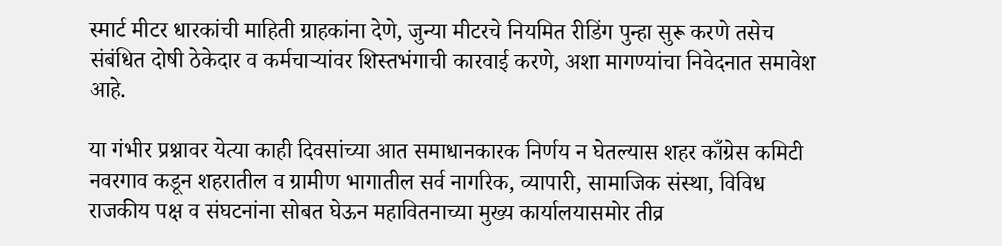स्मार्ट मीटर धारकांची माहिती ग्राहकांना देणे, जुन्या मीटरचे नियमित रीडिंग पुन्हा सुरू करणे तसेच संबंधित दोषी ठेकेदार व कर्मचाऱ्यांवर शिस्तभंगाची कारवाई करणे, अशा मागण्यांचा निवेदनात समावेश आहे.

या गंभीर प्रश्नावर येत्या काही दिवसांच्या आत समाधानकारक निर्णय न घेतल्यास शहर काँग्रेस कमिटी नवरगाव कडून शहरातील व ग्रामीण भागातील सर्व नागरिक, व्यापारी, सामाजिक संस्था, विविध राजकीय पक्ष व संघटनांना सोबत घेऊन महावितनाच्या मुख्य कार्यालयासमोर तीव्र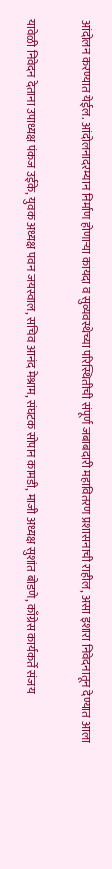आंदोलन करण्यात येईल. आंदोलनादरम्यान निर्माण होणाऱ्या कायदा व सुव्यवस्थेच्या परिस्थितीची संपूर्ण जबाबदारी महावितरण प्रशासनाची राहील, असा इशारा निवेदनातून देण्यात आला

यावेळी निवेदन देताना उपाध्यक्ष पंकज उईके, युवक अध्यक्ष पवन जयस्वाल, सचिव आनंद मेश्राम, संघटक सोपान कामडी, माजी अध्यक्ष सुशांत बोडणे, काँग्रेस कार्यकर्ते संजय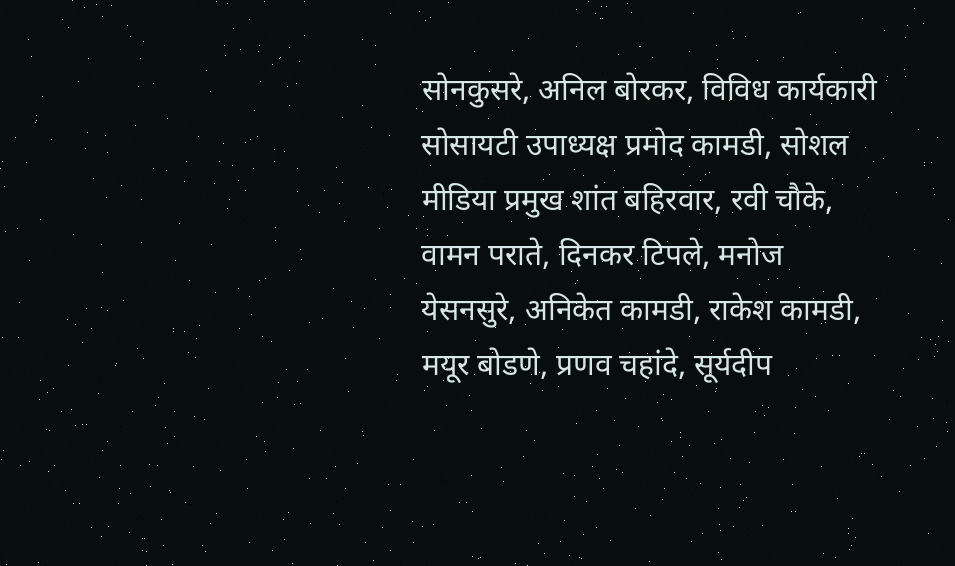सोनकुसरे, अनिल बोरकर, विविध कार्यकारी सोसायटी उपाध्यक्ष प्रमोद कामडी, सोशल मीडिया प्रमुख शांत बहिरवार, रवी चौके, वामन पराते, दिनकर टिपले, मनोज येसनसुरे, अनिकेत कामडी, राकेश कामडी, मयूर बोडणे, प्रणव चहांदे, सूर्यदीप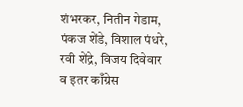शंभरकर, नितीन गेडाम, पंकज शेंडे, विशाल पंधरे, रवी शेंद्रे, विजय दिवेवार व इतर काँग्रेस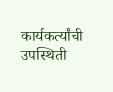कार्यकर्त्यांची उपस्थिती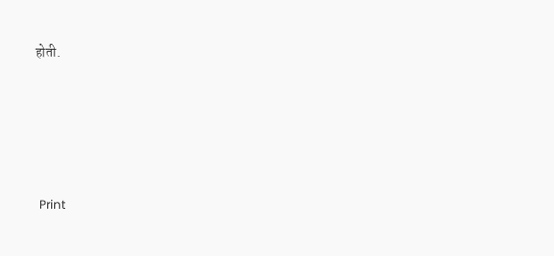होती.





  Print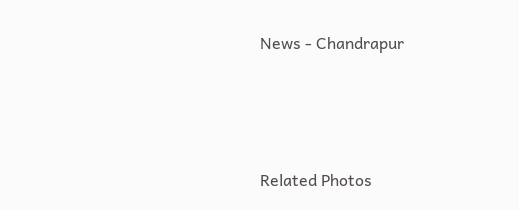News - Chandrapur




Related Photos